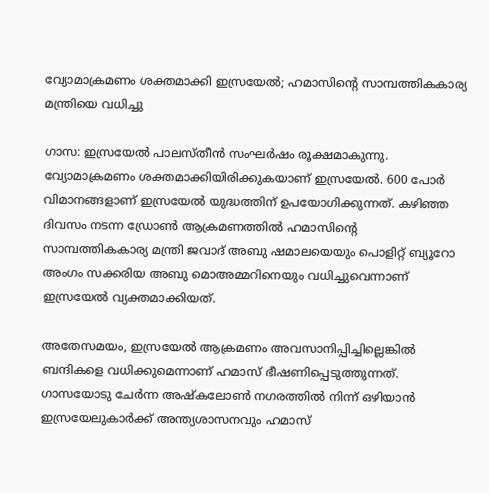വ്യോമാക്രമണം ശക്തമാക്കി ഇസ്രയേൽ; ഹമാസിന്റെ സാമ്പത്തികകാര്യ മന്ത്രിയെ വധിച്ചു

ഗാസ: ഇസ്രയേൽ പാലസ്തീൻ സംഘർഷം രൂക്ഷമാകുന്നു. വ്യോമാക്രമണം ശക്തമാക്കിയിരിക്കുകയാണ് ഇസ്രയേൽ. 600 പോർ വിമാനങ്ങളാണ് ഇസ്രയേൽ യുദ്ധത്തിന് ഉപയോഗിക്കുന്നത്. കഴിഞ്ഞ ദിവസം നടന്ന ഡ്രോൺ ആക്രമണത്തിൽ ഹമാസിന്റെ സാമ്പത്തികകാര്യ മന്ത്രി ജവാദ് അബു ഷമാലയെയും പൊളിറ്റ് ബ്യൂറോ അംഗം സക്കരിയ അബു മൊഅമ്മറിനെയും വധിച്ചുവെന്നാണ് ഇസ്രയേൽ വ്യക്തമാക്കിയത്.

അതേസമയം, ഇസ്രയേൽ ആക്രമണം അവസാനിപ്പിച്ചില്ലെങ്കിൽ ബന്ദികളെ വധിക്കുമെന്നാണ് ഹമാസ് ഭീഷണിപ്പെടുത്തുന്നത്. ഗാസയോടു ചേർന്ന അഷ്‌കലോൺ നഗരത്തിൽ നിന്ന് ഒഴിയാൻ ഇസ്രയേലുകാർക്ക് അന്ത്യശാസനവും ഹമാസ്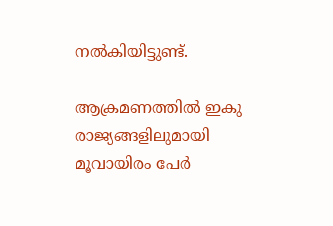നൽകിയിട്ടുണ്ട്.

ആക്രമണത്തിൽ ഇകു രാജ്യങ്ങളിലുമായി മൂവായിരം പേർ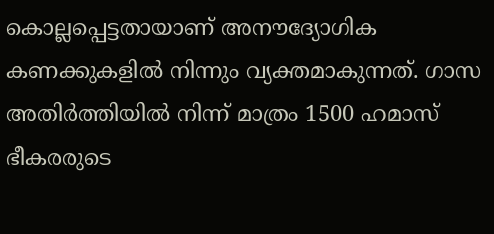കൊല്ലപ്പെട്ടതായാണ് അനൗദ്യോഗിക കണക്കുകളിൽ നിന്നും വ്യക്തമാകുന്നത്. ഗാസ അതിർത്തിയിൽ നിന്ന് മാത്രം 1500 ഹമാസ് ഭീകരരുടെ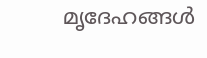മൃദേഹങ്ങൾ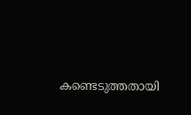കണ്ടെടുത്തതായി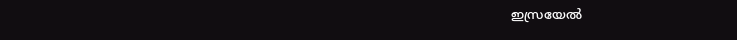ഇസ്രയേൽ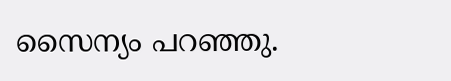സൈന്യം പറഞ്ഞു.